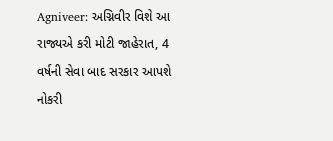Agniveer: અગ્નિવીર વિશે આ રાજ્યએ કરી મોટી જાહેરાત, 4 વર્ષની સેવા બાદ સરકાર આપશે નોકરી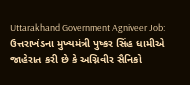Uttarakhand Government Agniveer Job: ઉત્તરાખંડના મુખ્યમંત્રી પુષ્કર સિંહ ધામીએ જાહેરાત કરી છે કે અગ્નિવીર સૈનિકો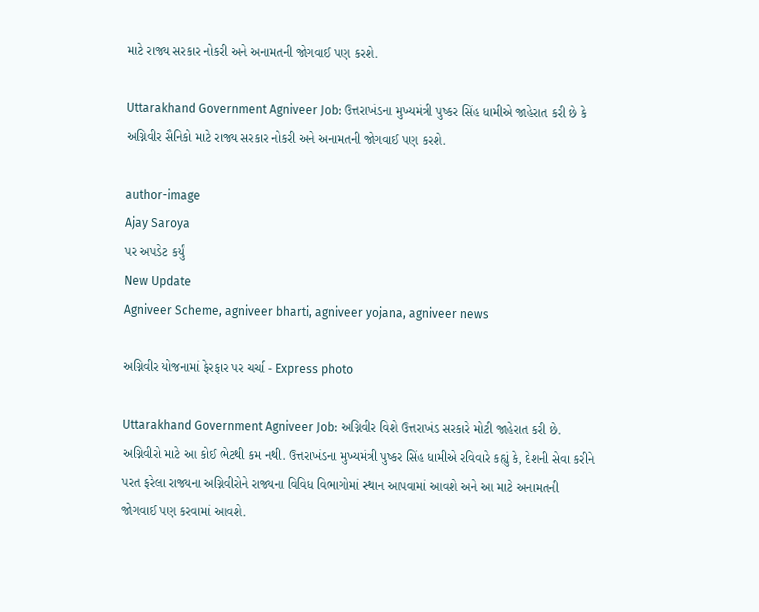માટે રાજ્ય સરકાર નોકરી અને અનામતની જોગવાઈ પણ કરશે.

Uttarakhand Government Agniveer Job: ઉત્તરાખંડના મુખ્યમંત્રી પુષ્કર સિંહ ધામીએ જાહેરાત કરી છે કે અગ્નિવીર સૈનિકો માટે રાજ્ય સરકાર નોકરી અને અનામતની જોગવાઈ પણ કરશે.

author-image
Ajay Saroya
પર અપડેટ કર્યું
New Update
Agniveer Scheme, agniveer bharti, agniveer yojana, agniveer news

અગ્નિવીર યોજનામાં ફેરફાર પર ચર્ચા - Express photo

Uttarakhand Government Agniveer Job: અગ્નિવીર વિશે ઉત્તરાખંડ સરકારે મોટી જાહેરાત કરી છે. અગ્નિવીરો માટે આ કોઈ ભેટથી કમ નથી. ઉત્તરાખંડના મુખ્યમંત્રી પુષ્કર સિંહ ધામીએ રવિવારે કહ્યું કે, દેશની સેવા કરીને પરત ફરેલા રાજ્યના અગ્નિવીરોને રાજ્યના વિવિધ વિભાગોમાં સ્થાન આપવામાં આવશે અને આ માટે અનામતની જોગવાઈ પણ કરવામાં આવશે.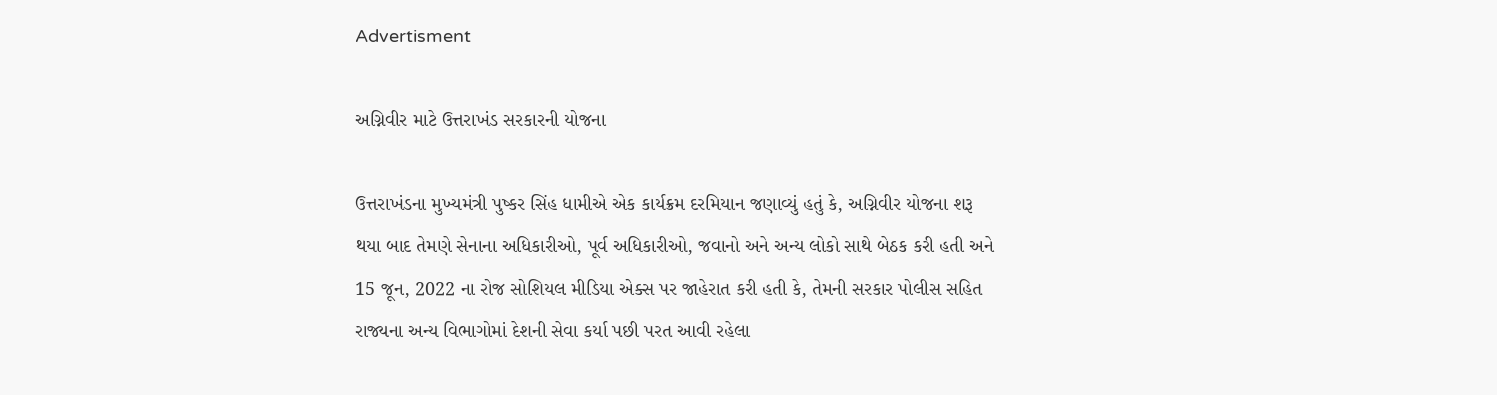Advertisment

અગ્નિવીર માટે ઉત્તરાખંડ સરકારની યોજના

ઉત્તરાખંડના મુખ્યમંત્રી પુષ્કર સિંહ ધામીએ એક કાર્યક્રમ દરમિયાન જણાવ્યું હતું કે, અગ્નિવીર યોજના શરૂ થયા બાદ તેમણે સેનાના અધિકારીઓ, પૂર્વ અધિકારીઓ, જવાનો અને અન્ય લોકો સાથે બેઠક કરી હતી અને 15 જૂન, 2022 ના રોજ સોશિયલ મીડિયા એક્સ પર જાહેરાત કરી હતી કે, તેમની સરકાર પોલીસ સહિત રાજ્યના અન્ય વિભાગોમાં દેશની સેવા કર્યા પછી પરત આવી રહેલા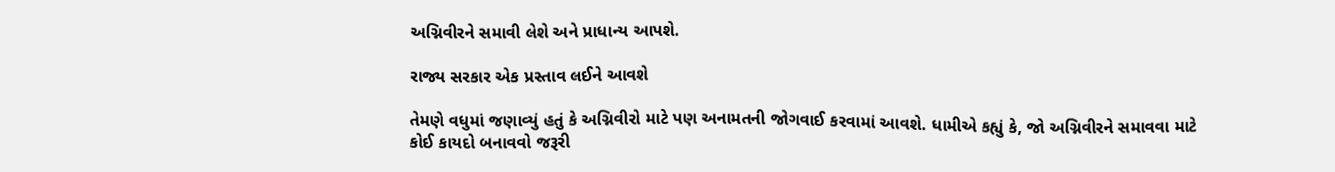અગ્નિવીરને સમાવી લેશે અને પ્રાધાન્ય આપશે.

રાજ્ય સરકાર એક પ્રસ્તાવ લઈને આવશે

તેમણે વધુમાં જણાવ્યું હતું કે અગ્નિવીરો માટે પણ અનામતની જોગવાઈ કરવામાં આવશે. ધામીએ કહ્યું કે, જો અગ્નિવીરને સમાવવા માટે કોઈ કાયદો બનાવવો જરૂરી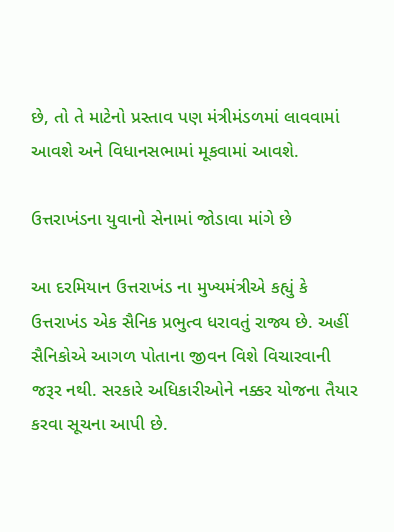છે, તો તે માટેનો પ્રસ્તાવ પણ મંત્રીમંડળમાં લાવવામાં આવશે અને વિધાનસભામાં મૂકવામાં આવશે.

ઉત્તરાખંડના યુવાનો સેનામાં જોડાવા માંગે છે

આ દરમિયાન ઉત્તરાખંડ ના મુખ્યમંત્રીએ કહ્યું કે ઉત્તરાખંડ એક સૈનિક પ્રભુત્વ ધરાવતું રાજ્ય છે. અહીં સૈનિકોએ આગળ પોતાના જીવન વિશે વિચારવાની જરૂર નથી. સરકારે અધિકારીઓને નક્કર યોજના તૈયાર કરવા સૂચના આપી છે.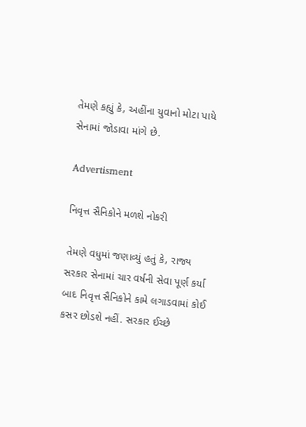તેમણે કહ્યું કે, અહીંના યુવાનો મોટા પાયે સેનામાં જોડાવા માંગે છે.

Advertisment

નિવૃત્ત સૈનિકોને મળશે નોકરી

તેમણે વધુમાં જણાવ્યું હતું કે, રાજ્ય સરકાર સેનામાં ચાર વર્ષની સેવા પૂર્ણ કર્યા બાદ નિવૃત્ત સૈનિકોને કામે લગાડવામાં કોઈ કસર છોડશે નહીં. સરકાર ઈચ્છે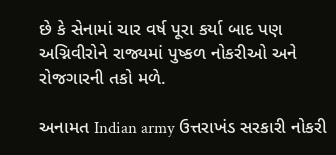છે કે સેનામાં ચાર વર્ષ પૂરા કર્યા બાદ પણ અગ્નિવીરોને રાજ્યમાં પુષ્કળ નોકરીઓ અને રોજગારની તકો મળે.

અનામત Indian army ઉત્તરાખંડ સરકારી નોકરી